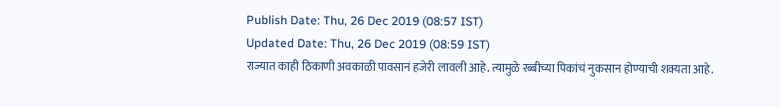Publish Date: Thu, 26 Dec 2019 (08:57 IST)
Updated Date: Thu, 26 Dec 2019 (08:59 IST)
राज्यात काही ठिकाणी अवकाळी पावसानं हजेरी लावली आहे. त्यामुळे रब्बीच्या पिकांचं नुकसान होण्याची शक्यता आहे.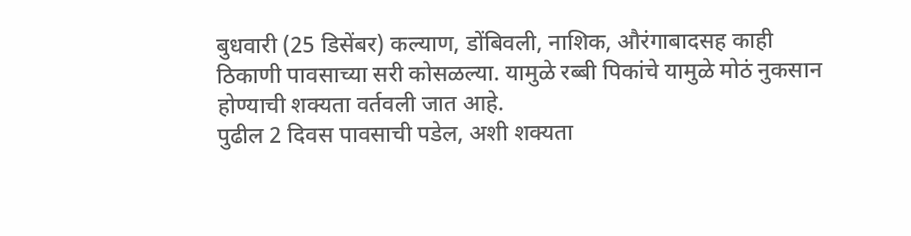बुधवारी (25 डिसेंबर) कल्याण, डोंबिवली, नाशिक, औरंगाबादसह काही ठिकाणी पावसाच्या सरी कोसळल्या. यामुळे रब्बी पिकांचे यामुळे मोठं नुकसान होण्याची शक्यता वर्तवली जात आहे.
पुढील 2 दिवस पावसाची पडेल, अशी शक्यता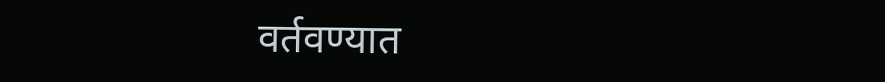वर्तवण्यात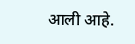आली आहे.